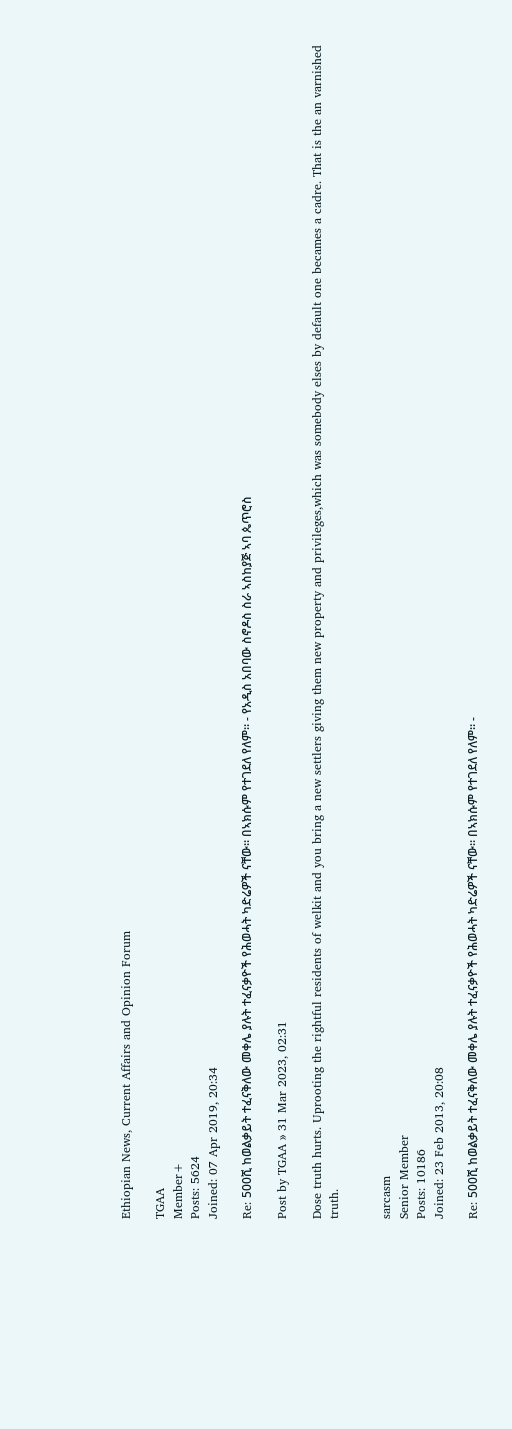Ethiopian News, Current Affairs and Opinion Forum

TGAA
Member+
Posts: 5624
Joined: 07 Apr 2019, 20:34

Re: 500ሺ ከወልቃይት ተፈናቅለው መቀሌ ያሉት ተፈናቃዮች የሕወሓት ካድሬዎች ናቸው። በኣክሱም የተገደለ የለም። - የአዲስ አበባው ስኖዶስ ስራ ኣስከያጅ ኣባ ጴጥሮስ

Post by TGAA » 31 Mar 2023, 02:31

Dose truth hurts. Uprooting the rightful residents of welkit and you bring a new settlers giving them new property and privileges,which was somebody elses by default one becames a cadre. That is the an varnished truth.


sarcasm
Senior Member
Posts: 10186
Joined: 23 Feb 2013, 20:08

Re: 500ሺ ከወልቃይት ተፈናቅለው መቀሌ ያሉት ተፈናቃዮች የሕወሓት ካድሬዎች ናቸው። በኣክሱም የተገደለ የለም። -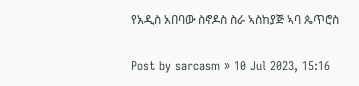የአዲስ አበባው ስኖዶስ ስራ ኣስከያጅ ኣባ ጴጥሮስ

Post by sarcasm » 10 Jul 2023, 15:16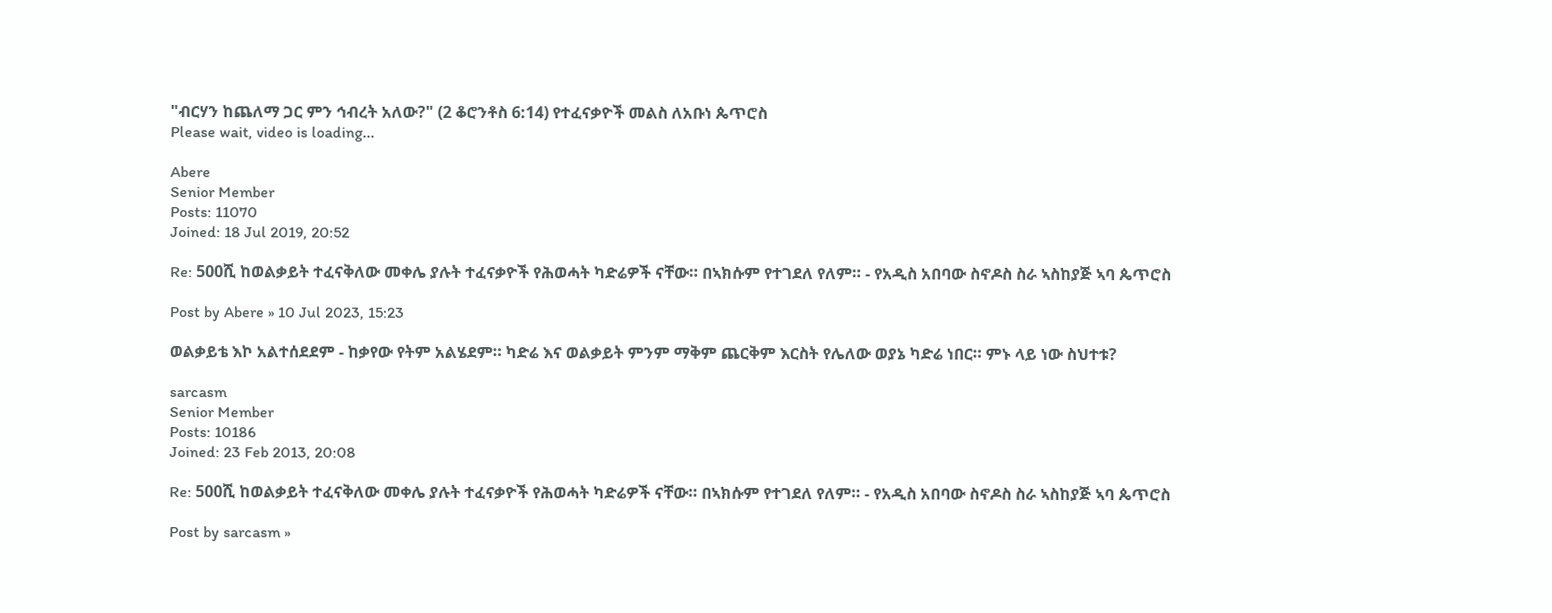"ብርሃን ከጨለማ ጋር ምን ኅብረት አለው?" (2 ቆሮንቶስ 6:14) የተፈናቃዮች መልስ ለአቡነ ጴጥሮስ
Please wait, video is loading...

Abere
Senior Member
Posts: 11070
Joined: 18 Jul 2019, 20:52

Re: 500ሺ ከወልቃይት ተፈናቅለው መቀሌ ያሉት ተፈናቃዮች የሕወሓት ካድሬዎች ናቸው። በኣክሱም የተገደለ የለም። - የአዲስ አበባው ስኖዶስ ስራ ኣስከያጅ ኣባ ጴጥሮስ

Post by Abere » 10 Jul 2023, 15:23

ወልቃይቴ እኮ አልተሰደደም - ከቃየው የትም አልሄደም። ካድሬ እና ወልቃይት ምንም ማቅም ጨርቅም እርስት የሌለው ወያኔ ካድሬ ነበር። ምኑ ላይ ነው ስህተቱ?

sarcasm
Senior Member
Posts: 10186
Joined: 23 Feb 2013, 20:08

Re: 500ሺ ከወልቃይት ተፈናቅለው መቀሌ ያሉት ተፈናቃዮች የሕወሓት ካድሬዎች ናቸው። በኣክሱም የተገደለ የለም። - የአዲስ አበባው ስኖዶስ ስራ ኣስከያጅ ኣባ ጴጥሮስ

Post by sarcasm »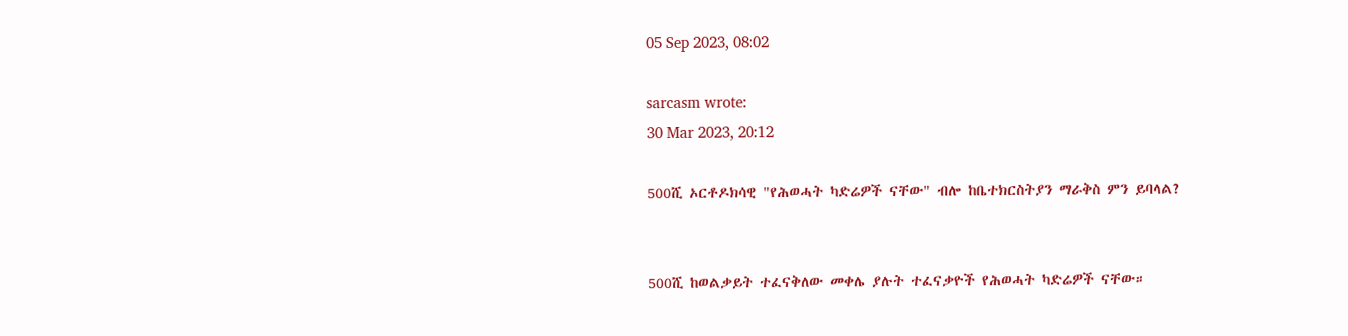05 Sep 2023, 08:02

sarcasm wrote:
30 Mar 2023, 20:12

500ሺ ኦርቶዶክሳዊ "የሕወሓት ካድሬዎች ናቸው" ብሎ ከቤተክርስትያን ማራቅስ ምን ይባላል?


500ሺ ከወልቃይት ተፈናቅለው መቀሌ ያሉት ተፈናቃዮች የሕወሓት ካድሬዎች ናቸው።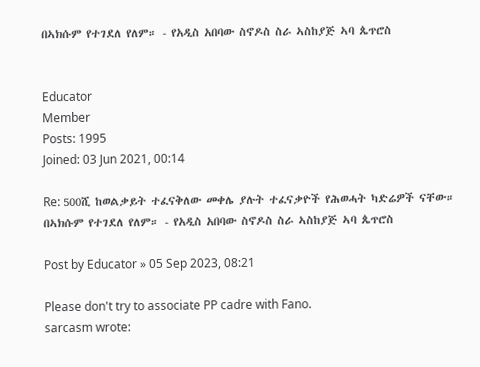በኣክሱም የተገደለ የለም። - የአዲስ አበባው ስኖዶስ ስራ ኣስከያጅ ኣባ ጴጥሮስ


Educator
Member
Posts: 1995
Joined: 03 Jun 2021, 00:14

Re: 500ሺ ከወልቃይት ተፈናቅለው መቀሌ ያሉት ተፈናቃዮች የሕወሓት ካድሬዎች ናቸው። በኣክሱም የተገደለ የለም። - የአዲስ አበባው ስኖዶስ ስራ ኣስከያጅ ኣባ ጴጥሮስ

Post by Educator » 05 Sep 2023, 08:21

Please don't try to associate PP cadre with Fano.
sarcasm wrote: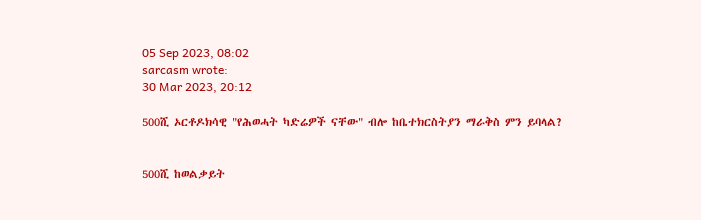05 Sep 2023, 08:02
sarcasm wrote:
30 Mar 2023, 20:12

500ሺ ኦርቶዶክሳዊ "የሕወሓት ካድሬዎች ናቸው" ብሎ ከቤተክርስትያን ማራቅስ ምን ይባላል?


500ሺ ከወልቃይት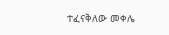ተፈናቅለው መቀሌ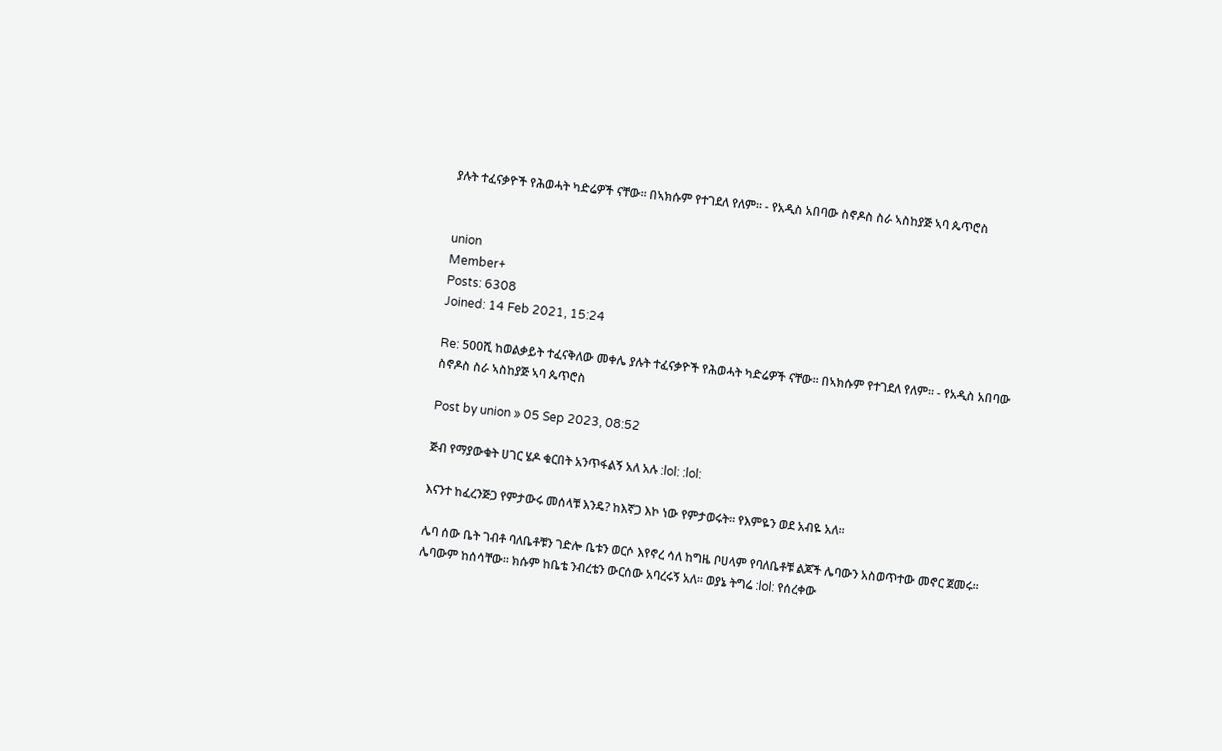ያሉት ተፈናቃዮች የሕወሓት ካድሬዎች ናቸው። በኣክሱም የተገደለ የለም። - የአዲስ አበባው ስኖዶስ ስራ ኣስከያጅ ኣባ ጴጥሮስ


union
Member+
Posts: 6308
Joined: 14 Feb 2021, 15:24

Re: 500ሺ ከወልቃይት ተፈናቅለው መቀሌ ያሉት ተፈናቃዮች የሕወሓት ካድሬዎች ናቸው። በኣክሱም የተገደለ የለም። - የአዲስ አበባው ስኖዶስ ስራ ኣስከያጅ ኣባ ጴጥሮስ

Post by union » 05 Sep 2023, 08:52

ጅብ የማያውቁት ሀገር ሄዶ ቁርበት አንጥፋልኝ አለ አሉ :lol: :lol:

እናንተ ከፈረንጅጋ የምታውሩ መሰላቹ እንዴ? ከእኛጋ እኮ ነው የምታወሩት። የእምዬን ወደ አብዬ አለ።

ሌባ ሰው ቤት ገብቶ ባለቤቶቹን ገድሎ ቤቱን ወርሶ እየኖረ ሳለ ከግዜ ቦሀላም የባለቤቶቹ ልጆች ሌባውን አስወጥተው መኖር ጀመሩ። ሌባውም ከሰሳቸው። ክሱም ከቤቴ ንብረቴን ውርሰው አባረሩኝ አለ። ወያኔ ትግሬ :lol: የሰረቀው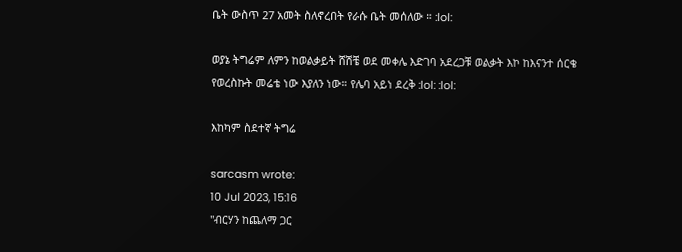ቤት ውስጥ 27 አመት ስለኖረበት የራሱ ቤት መሰለው ። :lol:

ወያኔ ትግሬም ለምን ከወልቃይት ሸሽቼ ወደ መቀሌ እድገባ አደረጋቹ ወልቃት እኮ ከእናንተ ሰርቄ የወረስኩት መሬቴ ነው እያለን ነው። የሌባ አይነ ደረቅ :lol: :lol:

እከካም ስደተኛ ትግሬ

sarcasm wrote:
10 Jul 2023, 15:16
"ብርሃን ከጨለማ ጋር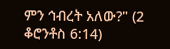ምን ኅብረት አለው?" (2 ቆሮንቶስ 6:14)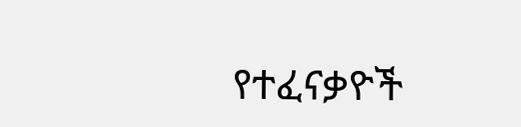የተፈናቃዮች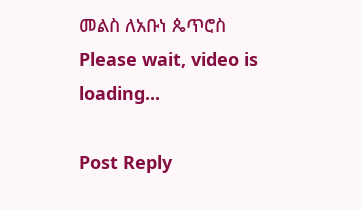መልስ ለአቡነ ጴጥሮስ
Please wait, video is loading...

Post Reply